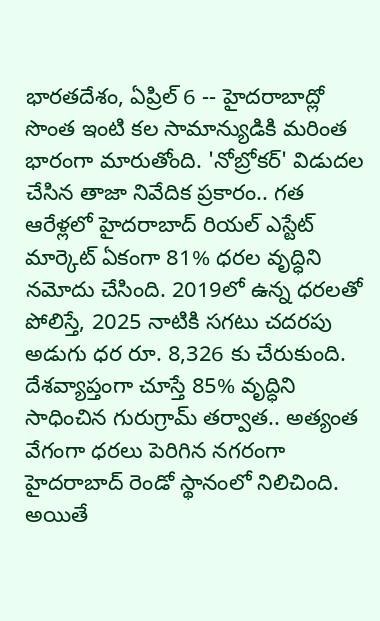భారతదేశం, ఏప్రిల్ 6 -- హైదరాబాద్లో సొంత ఇంటి కల సామాన్యుడికి మరింత భారంగా మారుతోంది. 'నోబ్రోకర్' విడుదల చేసిన తాజా నివేదిక ప్రకారం.. గత ఆరేళ్లలో హైదరాబాద్ రియల్ ఎస్టేట్ మార్కెట్ ఏకంగా 81% ధరల వృద్ధిని నమోదు చేసింది. 2019లో ఉన్న ధరలతో పోలిస్తే, 2025 నాటికి సగటు చదరపు అడుగు ధర రూ. 8,326 కు చేరుకుంది. దేశవ్యాప్తంగా చూస్తే 85% వృద్ధిని సాధించిన గురుగ్రామ్ తర్వాత.. అత్యంత వేగంగా ధరలు పెరిగిన నగరంగా హైదరాబాద్ రెండో స్థానంలో నిలిచింది.
అయితే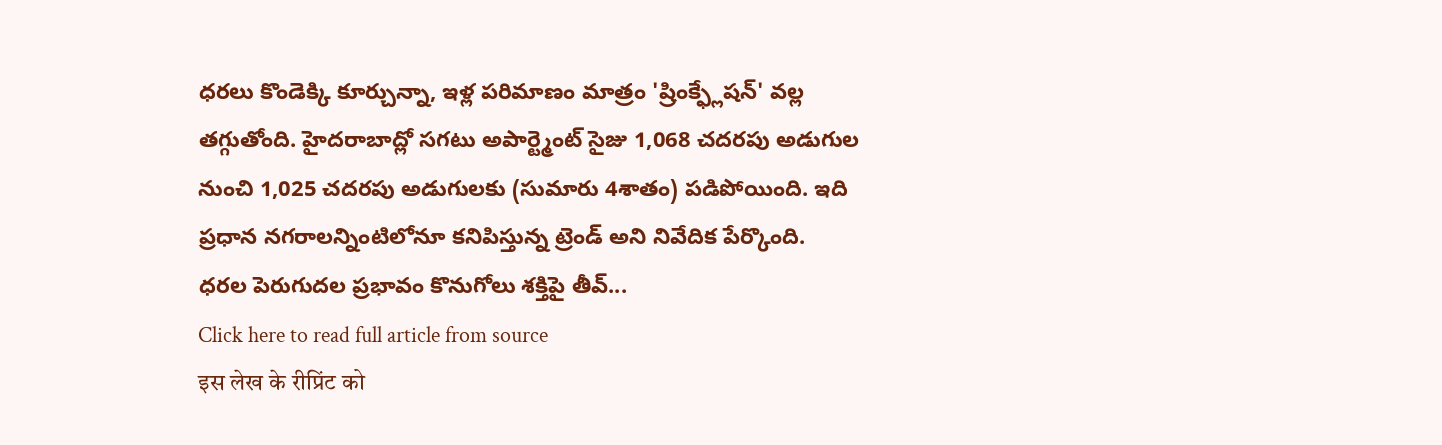ధరలు కొండెక్కి కూర్చున్నా, ఇళ్ల పరిమాణం మాత్రం 'ష్రింక్ఫ్లేషన్' వల్ల తగ్గుతోంది. హైదరాబాద్లో సగటు అపార్ట్మెంట్ సైజు 1,068 చదరపు అడుగుల నుంచి 1,025 చదరపు అడుగులకు (సుమారు 4శాతం) పడిపోయింది. ఇది ప్రధాన నగరాలన్నింటిలోనూ కనిపిస్తున్న ట్రెండ్ అని నివేదిక పేర్కొంది.
ధరల పెరుగుదల ప్రభావం కొనుగోలు శక్తిపై తీవ్...
Click here to read full article from source
इस लेख के रीप्रिंट को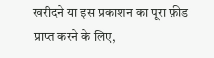खरीदने या इस प्रकाशन का पूरा फ़ीड प्राप्त करने के लिए,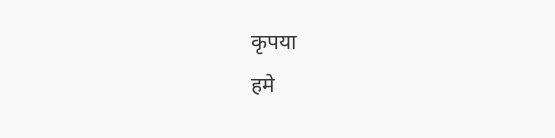कृपया
हमे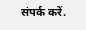संपर्क करें.